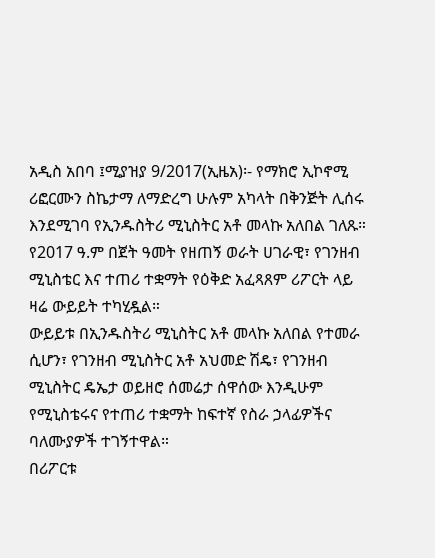አዲስ አበባ ፤ሚያዝያ 9/2017(ኢዜአ)፡- የማክሮ ኢኮኖሚ ሪፎርሙን ስኬታማ ለማድረግ ሁሉም አካላት በቅንጅት ሊሰሩ እንደሚገባ የኢንዱስትሪ ሚኒስትር አቶ መላኩ አለበል ገለጹ።
የ2017 ዓ.ም በጀት ዓመት የዘጠኝ ወራት ሀገራዊ፣ የገንዘብ ሚኒስቴር እና ተጠሪ ተቋማት የዕቅድ አፈጻጸም ሪፖርት ላይ ዛሬ ውይይት ተካሂዷል።
ውይይቱ በኢንዱስትሪ ሚኒስትር አቶ መላኩ አለበል የተመራ ሲሆን፣ የገንዘብ ሚኒስትር አቶ አህመድ ሽዴ፣ የገንዘብ ሚኒስትር ዴኤታ ወይዘሮ ሰመሬታ ሰዋሰው እንዲሁም የሚኒስቴሩና የተጠሪ ተቋማት ከፍተኛ የስራ ኃላፊዎችና ባለሙያዎች ተገኝተዋል።
በሪፖርቱ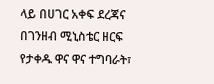ላይ በሀገር አቀፍ ደረጃና በገንዘብ ሚኒስቴር ዘርፍ የታቀዱ ዋና ዋና ተግባራት፣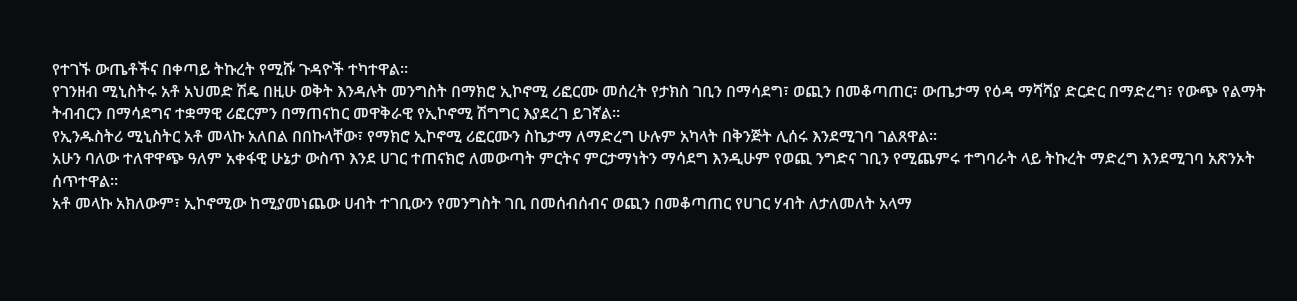የተገኙ ውጤቶችና በቀጣይ ትኩረት የሚሹ ጉዳዮች ተካተዋል።
የገንዘብ ሚኒስትሩ አቶ አህመድ ሽዴ በዚሁ ወቅት እንዳሉት መንግስት በማክሮ ኢኮኖሚ ሪፎርሙ መሰረት የታክስ ገቢን በማሳደግ፣ ወጪን በመቆጣጠር፣ ውጤታማ የዕዳ ማሻሻያ ድርድር በማድረግ፣ የውጭ የልማት ትብብርን በማሳደግና ተቋማዊ ሪፎርምን በማጠናከር መዋቅራዊ የኢኮኖሚ ሽግግር እያደረገ ይገኛል።
የኢንዱስትሪ ሚኒስትር አቶ መላኩ አለበል በበኩላቸው፣ የማክሮ ኢኮኖሚ ሪፎርሙን ስኬታማ ለማድረግ ሁሉም አካላት በቅንጅት ሊሰሩ እንደሚገባ ገልጸዋል።
አሁን ባለው ተለዋዋጭ ዓለም አቀፋዊ ሁኔታ ውስጥ እንደ ሀገር ተጠናክሮ ለመውጣት ምርትና ምርታማነትን ማሳደግ እንዲሁም የወጪ ንግድና ገቢን የሚጨምሩ ተግባራት ላይ ትኩረት ማድረግ እንደሚገባ አጽንኦት ሰጥተዋል።
አቶ መላኩ አክለውም፣ ኢኮኖሚው ከሚያመነጨው ሀብት ተገቢውን የመንግስት ገቢ በመሰብሰብና ወጪን በመቆጣጠር የሀገር ሃብት ለታለመለት አላማ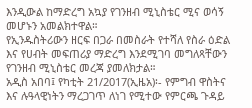እንዲውል ከማድረግ አኳያ የገንዘብ ሚኒስቴር ሚና ወሳኝ መሆኑን አመልክተዋል።
የኢንዱስትሪውን ዘርፍ በጋራ በመስራት የተሻለ የስራ ዕድል እና የሀብት መፍጠሪያ ማድረግ እንደሚገባ መግለጻቸውን የገንዘብ ሚኒስቴር መረጃ ያመለክታል።
አዲስ አበባ፤ የካቲት 21/2017(ኢዜአ)፡- የምግብ ዋስትና እና ሉዓላዊነትን ማረጋገጥ ለነገ የሚተው የምርጫ ጉዳይ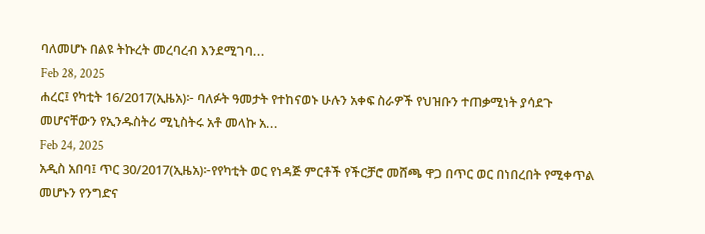ባለመሆኑ በልዩ ትኩረት መረባረብ እንደሚገባ...
Feb 28, 2025
ሐረር፤ የካቲት 16/2017(ኢዜአ)፦ ባለፉት ዓመታት የተከናወኑ ሁሉን አቀፍ ስራዎች የህዝቡን ተጠቃሚነት ያሳደጉ መሆናቸውን የኢንዱስትሪ ሚኒስትሩ አቶ መላኩ አ...
Feb 24, 2025
አዲስ አበባ፤ ጥር 30/2017(ኢዜአ)፦የየካቲት ወር የነዳጅ ምርቶች የችርቻሮ መሸጫ ዋጋ በጥር ወር በነበረበት የሚቀጥል መሆኑን የንግድና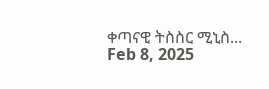ቀጣናዊ ትስስር ሚኒስ...
Feb 8, 2025